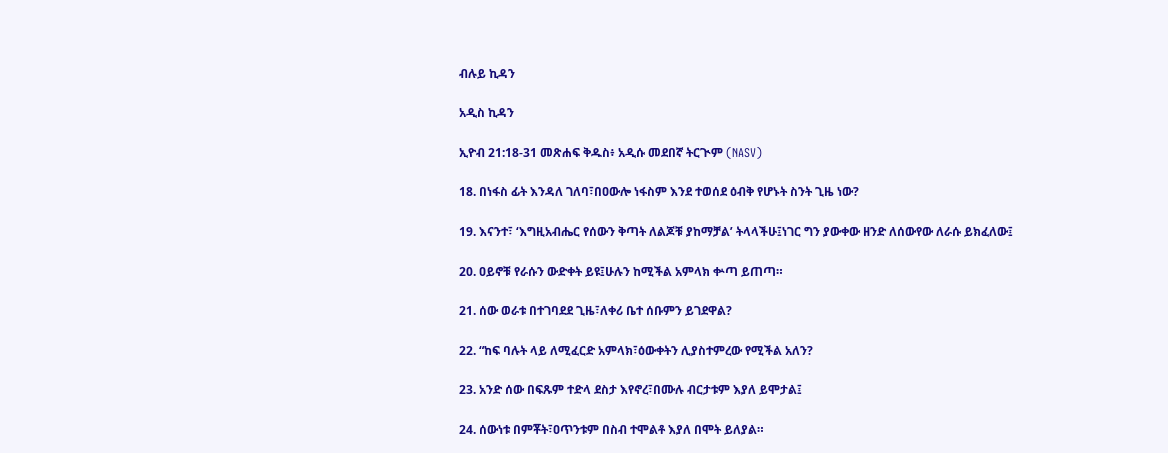ብሉይ ኪዳን

አዲስ ኪዳን

ኢዮብ 21:18-31 መጽሐፍ ቅዱስ፥ አዲሱ መደበኛ ትርጒም (NASV)

18. በነፋስ ፊት እንዳለ ገለባ፣በዐውሎ ነፋስም እንደ ተወሰደ ዕብቅ የሆኑት ስንት ጊዜ ነው?

19. እናንተ፣ ‘እግዚአብሔር የሰውን ቅጣት ለልጆቹ ያከማቻል’ ትላላችሁ፤ነገር ግን ያውቀው ዘንድ ለሰውየው ለራሱ ይክፈለው፤

20. ዐይኖቹ የራሱን ውድቀት ይዩ፤ሁሉን ከሚችል አምላክ ቍጣ ይጠጣ።

21. ሰው ወራቱ በተገባደደ ጊዜ፣ለቀሪ ቤተ ሰቡምን ይገደዋል?

22. “ከፍ ባሉት ላይ ለሚፈርድ አምላክ፣ዕውቀትን ሊያስተምረው የሚችል አለን?

23. አንድ ሰው በፍጹም ተድላ ደስታ እየኖረ፣በሙሉ ብርታቱም እያለ ይሞታል፤

24. ሰውነቱ በምቾት፣ዐጥንቱም በስብ ተሞልቶ እያለ በሞት ይለያል።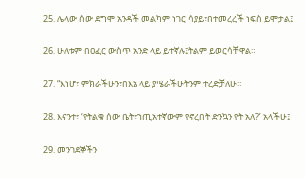25. ሌላው ሰው ደግሞ አንዳች መልካም ነገር ሳያይ፣በተመረረች ነፍስ ይሞታል፤

26. ሁለቱም በዐፈር ውስጥ አንድ ላይ ይተኛሉ፤ትልም ይወርሳቸዋል።

27. “እነሆ፣ ምክራችሁን፣በእኔ ላይ ያሤራችሁትንም ተረድቻለሁ።

28. እናንተ፣ ‘የትልቁ ሰው ቤት፣ኀጢአተኛውም የኖረበት ድንኳን የት አለ?’ አላችሁ፤

29. መንገደኞችን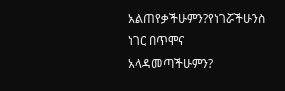አልጠየቃችሁምን?የነገሯችሁንስ ነገር በጥሞና አላዳመጣችሁምን?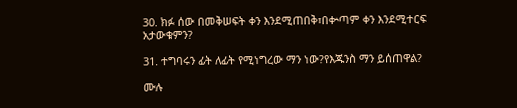30. ክፉ ሰው በመቅሠፍት ቀን እንደሚጠበቅ፣በቍጣም ቀን እንደሚተርፍ አታውቁምን?

31. ተግባሩን ፊት ለፊት የሚነግረው ማን ነው?የእጁንስ ማን ይሰጠዋል?

ሙሉ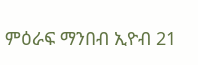ምዕራፍ ማንበብ ኢዮብ 21